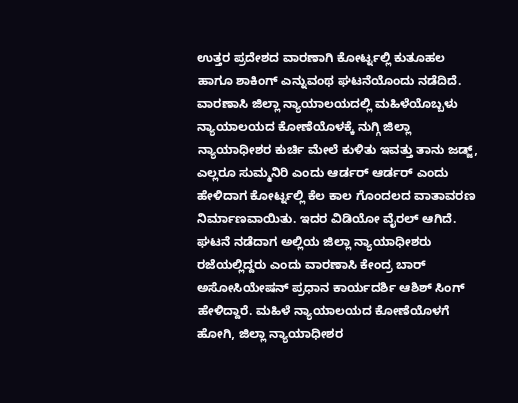ಉತ್ತರ ಪ್ರದೇಶದ ವಾರಣಾಗಿ ಕೋರ್ಟ್ನಲ್ಲಿ ಕುತೂಹಲ ಹಾಗೂ ಶಾಕಿಂಗ್ ಎನ್ನುವಂಥ ಘಟನೆಯೊಂದು ನಡೆದಿದೆ. ವಾರಣಾಸಿ ಜಿಲ್ಲಾ ನ್ಯಾಯಾಲಯದಲ್ಲಿ ಮಹಿಳೆಯೊಬ್ಬಳು ನ್ಯಾಯಾಲಯದ ಕೋಣೆಯೊಳಕ್ಕೆ ನುಗ್ಗಿ ಜಿಲ್ಲಾ ನ್ಯಾಯಾಧೀಶರ ಕುರ್ಚಿ ಮೇಲೆ ಕುಳಿತು ಇವತ್ತು ತಾನು ಜಡ್ಜ್, ಎಲ್ಲರೂ ಸುಮ್ಮನಿರಿ ಎಂದು ಆರ್ಡರ್ ಆರ್ಡರ್ ಎಂದು ಹೇಳಿದಾಗ ಕೋರ್ಟ್ನಲ್ಲಿ ಕೆಲ ಕಾಲ ಗೊಂದಲದ ವಾತಾವರಣ ನಿರ್ಮಾಣವಾಯಿತು. ಇದರ ವಿಡಿಯೋ ವೈರಲ್ ಆಗಿದೆ.
ಘಟನೆ ನಡೆದಾಗ ಅಲ್ಲಿಯ ಜಿಲ್ಲಾ ನ್ಯಾಯಾಧೀಶರು ರಜೆಯಲ್ಲಿದ್ದರು ಎಂದು ವಾರಣಾಸಿ ಕೇಂದ್ರ ಬಾರ್ ಅಸೋಸಿಯೇಷನ್ ಪ್ರಧಾನ ಕಾರ್ಯದರ್ಶಿ ಆಶಿಶ್ ಸಿಂಗ್ ಹೇಳಿದ್ದಾರೆ. ಮಹಿಳೆ ನ್ಯಾಯಾಲಯದ ಕೋಣೆಯೊಳಗೆ ಹೋಗಿ, ಜಿಲ್ಲಾ ನ್ಯಾಯಾಧೀಶರ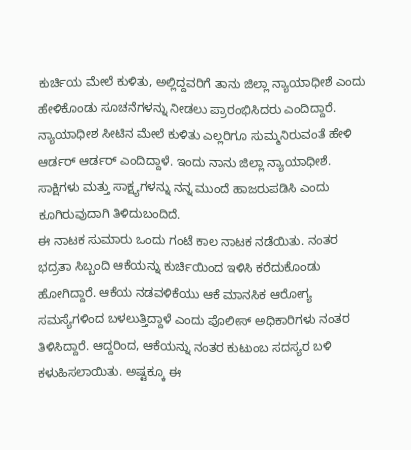ಕುರ್ಚಿಯ ಮೇಲೆ ಕುಳಿತು, ಅಲ್ಲಿದ್ದವರಿಗೆ ತಾನು ಜಿಲ್ಲಾ ನ್ಯಾಯಾಧೀಶೆ ಎಂದು ಹೇಳಿಕೊಂಡು ಸೂಚನೆಗಳನ್ನು ನೀಡಲು ಪ್ರಾರಂಭಿಸಿದರು ಎಂದಿದ್ದಾರೆ. ನ್ಯಾಯಾಧೀಶ ಸೀಟಿನ ಮೇಲೆ ಕುಳಿತು ಎಲ್ಲರಿಗೂ ಸುಮ್ಮನಿರುವಂತೆ ಹೇಳಿ ಆರ್ಡರ್ ಆರ್ಡರ್ ಎಂದಿದ್ದಾಳೆ. ಇಂದು ನಾನು ಜಿಲ್ಲಾ ನ್ಯಾಯಾಧೀಶೆ. ಸಾಕ್ಷಿಗಳು ಮತ್ತು ಸಾಕ್ಷ್ಯಗಳನ್ನು ನನ್ನ ಮುಂದೆ ಹಾಜರುಪಡಿಸಿ ಎಂದು ಕೂಗಿರುವುದಾಗಿ ತಿಳಿದುಬಂದಿದೆ.
ಈ ನಾಟಕ ಸುಮಾರು ಒಂದು ಗಂಟೆ ಕಾಲ ನಾಟಕ ನಡೆಯಿತು. ನಂತರ ಭದ್ರತಾ ಸಿಬ್ಬಂದಿ ಆಕೆಯನ್ನು ಕುರ್ಚಿಯಿಂದ ಇಳಿಸಿ ಕರೆದುಕೊಂಡು ಹೋಗಿದ್ದಾರೆ. ಆಕೆಯ ನಡವಳಿಕೆಯು ಆಕೆ ಮಾನಸಿಕ ಆರೋಗ್ಯ ಸಮಸ್ಯೆಗಳಿಂದ ಬಳಲುತ್ತಿದ್ದಾಳೆ ಎಂದು ಪೊಲೀಸ್ ಅಧಿಕಾರಿಗಳು ನಂತರ ತಿಳಿಸಿದ್ದಾರೆ. ಆದ್ದರಿಂದ, ಆಕೆಯನ್ನು ನಂತರ ಕುಟುಂಬ ಸದಸ್ಯರ ಬಳಿ ಕಳುಹಿಸಲಾಯಿತು. ಅಷ್ಟಕ್ಕೂ ಈ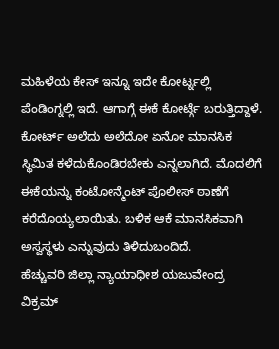ಮಹಿಳೆಯ ಕೇಸ್ ಇನ್ನೂ ಇದೇ ಕೋರ್ಟ್ನಲ್ಲಿ ಪೆಂಡಿಂಗ್ನಲ್ಲಿ ಇದೆ. ಆಗಾಗ್ಗೆ ಈಕೆ ಕೋರ್ಟ್ಗೆ ಬರುತ್ತಿದ್ದಾಳೆ. ಕೋರ್ಟ್ ಅಲೆದು ಅಲೆದೋ ಏನೋ ಮಾನಸಿಕ ಸ್ಥಿಮಿತ ಕಳೆದುಕೊಂಡಿರಬೇಕು ಎನ್ನಲಾಗಿದೆ. ಮೊದಲಿಗೆ ಈಕೆಯನ್ನು ಕಂಟೋನ್ಮೆಂಟ್ ಪೊಲೀಸ್ ಠಾಣೆಗೆ ಕರೆದೊಯ್ಯಲಾಯಿತು. ಬಳಿಕ ಆಕೆ ಮಾನಸಿಕವಾಗಿ ಅಸ್ವಸ್ಥಳು ಎನ್ನುವುದು ತಿಳಿದುಬಂದಿದೆ.
ಹೆಚ್ಚುವರಿ ಜಿಲ್ಲಾ ನ್ಯಾಯಾಧೀಶ ಯಜುವೇಂದ್ರ ವಿಕ್ರಮ್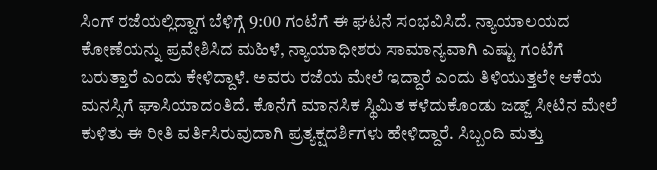ಸಿಂಗ್ ರಜೆಯಲ್ಲಿದ್ದಾಗ ಬೆಳಿಗ್ಗೆ 9:00 ಗಂಟೆಗೆ ಈ ಘಟನೆ ಸಂಭವಿಸಿದೆ. ನ್ಯಾಯಾಲಯದ ಕೋಣೆಯನ್ನು ಪ್ರವೇಶಿಸಿದ ಮಹಿಳೆ, ನ್ಯಾಯಾಧೀಶರು ಸಾಮಾನ್ಯವಾಗಿ ಎಷ್ಟು ಗಂಟೆಗೆ ಬರುತ್ತಾರೆ ಎಂದು ಕೇಳಿದ್ದಾಳೆ. ಅವರು ರಜೆಯ ಮೇಲೆ ಇದ್ದಾರೆ ಎಂದು ತಿಳಿಯುತ್ತಲೇ ಆಕೆಯ ಮನಸ್ಸಿಗೆ ಘಾಸಿಯಾದಂತಿದೆ. ಕೊನೆಗೆ ಮಾನಸಿಕ ಸ್ಥಿಮಿತ ಕಳೆದುಕೊಂಡು ಜಡ್ಜ್ ಸೀಟಿನ ಮೇಲೆ ಕುಳಿತು ಈ ರೀತಿ ವರ್ತಿಸಿರುವುದಾಗಿ ಪ್ರತ್ಯಕ್ಷದರ್ಶಿಗಳು ಹೇಳಿದ್ದಾರೆ. ಸಿಬ್ಬಂದಿ ಮತ್ತು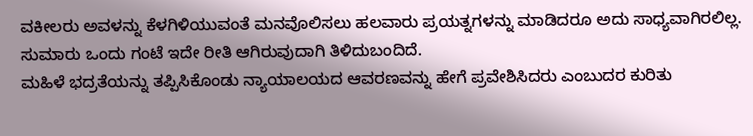ವಕೀಲರು ಅವಳನ್ನು ಕೆಳಗಿಳಿಯುವಂತೆ ಮನವೊಲಿಸಲು ಹಲವಾರು ಪ್ರಯತ್ನಗಳನ್ನು ಮಾಡಿದರೂ ಅದು ಸಾಧ್ಯವಾಗಿರಲಿಲ್ಲ. ಸುಮಾರು ಒಂದು ಗಂಟೆ ಇದೇ ರೀತಿ ಆಗಿರುವುದಾಗಿ ತಿಳಿದುಬಂದಿದೆ.
ಮಹಿಳೆ ಭದ್ರತೆಯನ್ನು ತಪ್ಪಿಸಿಕೊಂಡು ನ್ಯಾಯಾಲಯದ ಆವರಣವನ್ನು ಹೇಗೆ ಪ್ರವೇಶಿಸಿದರು ಎಂಬುದರ ಕುರಿತು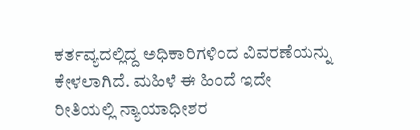ಕರ್ತವ್ಯದಲ್ಲಿದ್ದ ಅಧಿಕಾರಿಗಳಿಂದ ವಿವರಣೆಯನ್ನು ಕೇಳಲಾಗಿದೆ. ಮಹಿಳೆ ಈ ಹಿಂದೆ ಇದೇ ರೀತಿಯಲ್ಲಿ ನ್ಯಾಯಾಧೀಶರ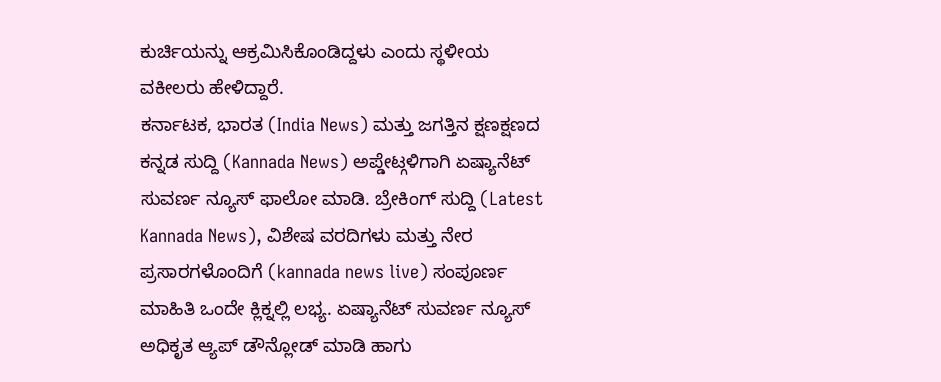ಕುರ್ಚಿಯನ್ನು ಆಕ್ರಮಿಸಿಕೊಂಡಿದ್ದಳು ಎಂದು ಸ್ಥಳೀಯ ವಕೀಲರು ಹೇಳಿದ್ದಾರೆ.
ಕರ್ನಾಟಕ, ಭಾರತ (India News) ಮತ್ತು ಜಗತ್ತಿನ ಕ್ಷಣಕ್ಷಣದ ಕನ್ನಡ ಸುದ್ದಿ (Kannada News) ಅಪ್ಡೇಟ್ಗಳಿಗಾಗಿ ಏಷ್ಯಾನೆಟ್ ಸುವರ್ಣ ನ್ಯೂಸ್ ಫಾಲೋ ಮಾಡಿ. ಬ್ರೇಕಿಂಗ್ ಸುದ್ದಿ (Latest Kannada News), ವಿಶೇಷ ವರದಿಗಳು ಮತ್ತು ನೇರ ಪ್ರಸಾರಗಳೊಂದಿಗೆ (kannada news live) ಸಂಪೂರ್ಣ ಮಾಹಿತಿ ಒಂದೇ ಕ್ಲಿಕ್ನಲ್ಲಿ ಲಭ್ಯ. ಏಷ್ಯಾನೆಟ್ ಸುವರ್ಣ ನ್ಯೂಸ್ ಅಧಿಕೃತ ಆ್ಯಪ್ ಡೌನ್ಲೋಡ್ ಮಾಡಿ ಹಾಗು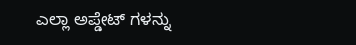ಎಲ್ಲಾ ಅಪ್ಡೇಟ್ ಗಳನ್ನು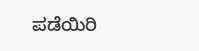ಪಡೆಯಿರಿ